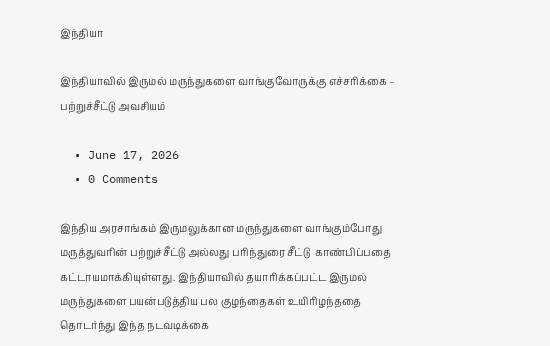இந்தியா

இந்தியாவில் இருமல் மருந்துகளை வாங்குவோருக்கு எச்சரிக்கை – பற்றுச்சீட்டு அவசியம்

  • June 17, 2026
  • 0 Comments

இந்திய அரசாங்கம் இருமலுக்கான மருந்துகளை வாங்கும்போது மருத்துவரின் பற்றுச்சீட்டு அல்லது பரிந்துரை சீட்டு  காண்பிப்பதை கட்டாயமாக்கியுள்ளது. இந்தியாவில் தயாரிக்கப்பட்ட இருமல் மருந்துகளை பயன்படுத்திய பல குழந்தைகள் உயிரிழந்ததை தொடர்ந்து இந்த நடவடிக்கை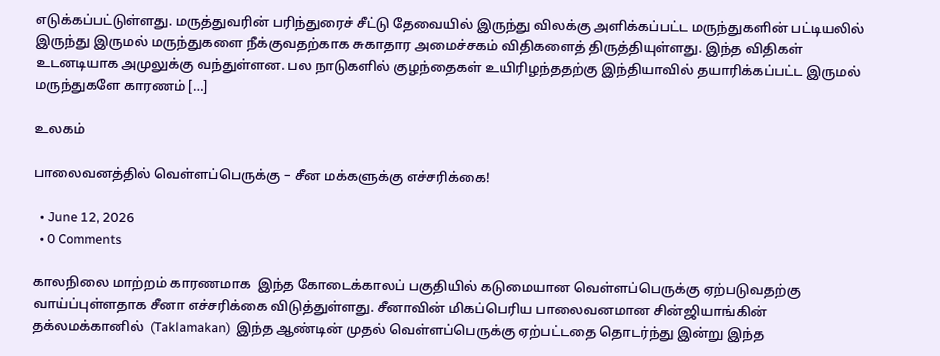எடுக்கப்பட்டுள்ளது. மருத்துவரின் பரிந்துரைச் சீட்டு தேவையில் இருந்து விலக்கு அளிக்கப்பட்ட மருந்துகளின் பட்டியலில் இருந்து இருமல் மருந்துகளை நீக்குவதற்காக சுகாதார அமைச்சகம் விதிகளைத் திருத்தியுள்ளது. இந்த விதிகள் உடனடியாக அமுலுக்கு வந்துள்ளன. பல நாடுகளில் குழந்தைகள் உயிரிழந்ததற்கு இந்தியாவில் தயாரிக்கப்பட்ட இருமல் மருந்துகளே காரணம் […]

உலகம்

பாலைவனத்தில் வெள்ளப்பெருக்கு – சீன மக்களுக்கு எச்சரிக்கை!

  • June 12, 2026
  • 0 Comments

காலநிலை மாற்றம் காரணமாக  இந்த கோடைக்காலப் பகுதியில் கடுமையான வெள்ளப்பெருக்கு ஏற்படுவதற்கு வாய்ப்புள்ளதாக சீனா எச்சரிக்கை விடுத்துள்ளது. சீனாவின் மிகப்பெரிய பாலைவனமான சின்ஜியாங்கின் தக்லமக்கானில்  (Taklamakan)  இந்த ஆண்டின் முதல் வெள்ளப்பெருக்கு ஏற்பட்டதை தொடர்ந்து இன்று இந்த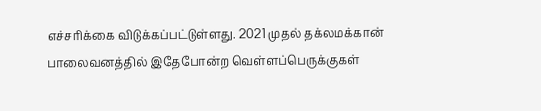எச்சரிக்கை விடுக்கப்பட்டுள்ளது. 2021 முதல் தக்லமக்கான் பாலைவனத்தில் இதேபோன்ற வெள்ளப்பெருக்குகள்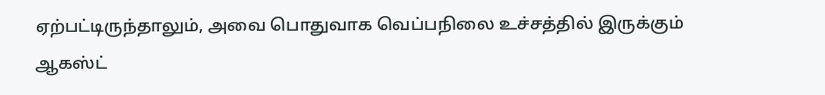ஏற்பட்டிருந்தாலும், அவை பொதுவாக வெப்பநிலை உச்சத்தில் இருக்கும் ஆகஸ்ட்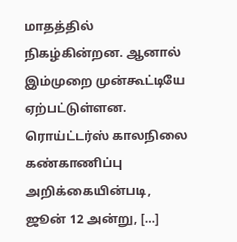மாதத்தில் நிகழ்கின்றன. ஆனால் இம்முறை முன்கூட்டியே ஏற்பட்டுள்ளன. ரொய்ட்டர்ஸ் காலநிலை கண்காணிப்பு அறிக்கையின்படி, ஜூன் 12 அன்று, […]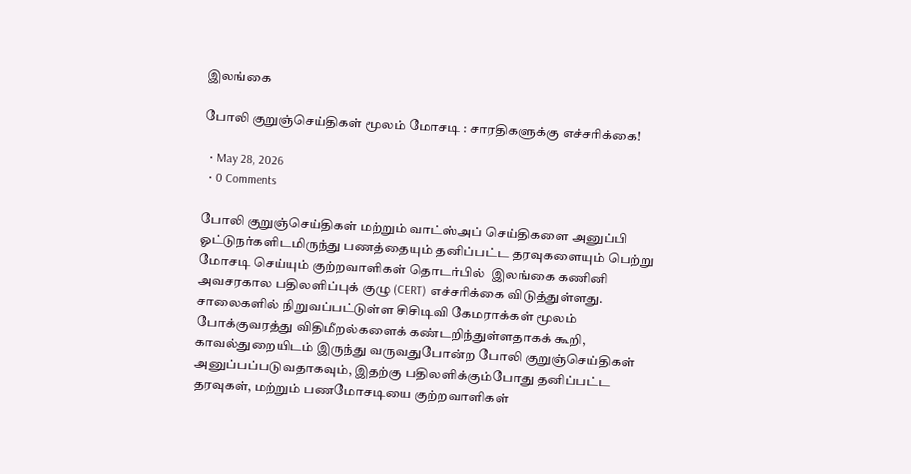இலங்கை

போலி குறுஞ்செய்திகள் மூலம் மோசடி : சாரதிகளுக்கு எச்சரிக்கை!

  • May 28, 2026
  • 0 Comments

போலி குறுஞ்செய்திகள் மற்றும் வாட்ஸ்அப் செய்திகளை அனுப்பி ஓட்டுநர்களிடமிருந்து பணத்தையும் தனிப்பட்ட தரவுகளையும் பெற்று மோசடி செய்யும் குற்றவாளிகள் தொடர்பில்  இலங்கை கணினி அவசரகால பதிலளிப்புக் குழு (CERT) எச்சரிக்கை விடுத்துள்ளது. சாலைகளில் நிறுவப்பட்டுள்ள சிசிடிவி கேமராக்கள் மூலம் போக்குவரத்து விதிமீறல்களைக் கண்டறிந்துள்ளதாகக் கூறி, காவல்துறையிடம் இருந்து வருவதுபோன்ற போலி குறுஞ்செய்திகள் அனுப்பப்படுவதாகவும், இதற்கு பதிலளிக்கும்போது தனிப்பட்ட தரவுகள், மற்றும் பணமோசடியை குற்றவாளிகள்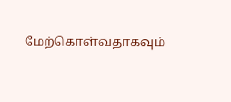மேற்கொள்வதாகவும்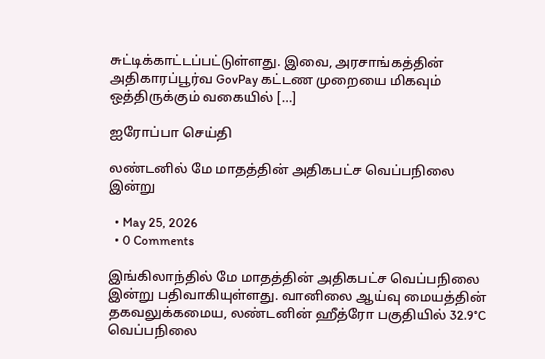சுட்டிக்காட்டப்பட்டுள்ளது. இவை, அரசாங்கத்தின் அதிகாரப்பூர்வ GovPay கட்டண முறையை மிகவும் ஒத்திருக்கும் வகையில் […]

ஐரோப்பா செய்தி

லண்டனில் மே மாதத்தின் அதிகபட்ச வெப்பநிலை இன்று

  • May 25, 2026
  • 0 Comments

இங்கிலாந்தில் மே மாதத்தின் அதிகபட்ச வெப்பநிலை இன்று பதிவாகியுள்ளது. வானிலை ஆய்வு மையத்தின் தகவலுக்கமைய, லண்டனின் ஹீத்ரோ பகுதியில் 32.9°C வெப்பநிலை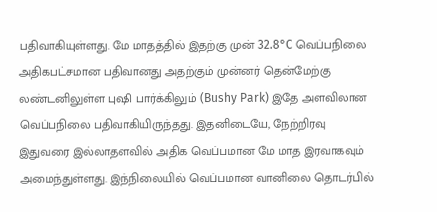பதிவாகியுள்ளது. மே மாதத்தில் இதற்கு முன் 32.8°C வெப்பநிலை அதிகபட்சமான பதிவானது அதற்கும் முன்னர் தென்மேற்கு லண்டனிலுள்ள புஷி பார்க்கிலும் (Bushy Park) இதே அளவிலான வெப்பநிலை பதிவாகியிருந்தது. இதனிடையே, நேற்றிரவு இதுவரை இல்லாதளவில் அதிக வெப்பமான மே மாத இரவாகவும் அமைந்துள்ளது. இந்நிலையில் வெப்பமான வானிலை தொடர்பில்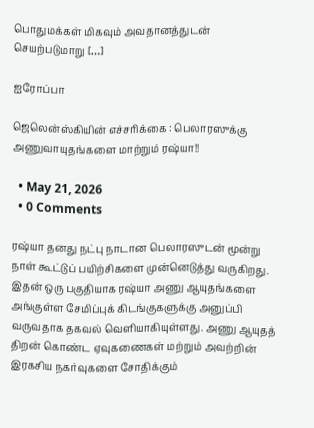பொதுமக்கள் மிகவும் அவதானத்துடன் செயற்படுமாறு […]

ஐரோப்பா

ஜெலென்ஸ்கியின் எச்சரிக்கை : பெலாரஸுக்கு அணுவாயுதங்களை மாற்றும் ரஷ்யா!!

  • May 21, 2026
  • 0 Comments

ரஷ்யா தனது நட்பு நாடான பெலாரஸுடன் மூன்று நாள் கூட்டுப் பயிற்சிகளை முன்னெடுத்து வருகிறது. இதன் ஒரு பகுதியாக ரஷ்யா அணு ஆயுதங்களை அங்குள்ள சேமிப்புக் கிடங்குகளுக்கு அனுப்பி வருவதாக தகவல் வெளியாகியுள்ளது. அணு ஆயுதத் திறன் கொண்ட ஏவுகணைகள் மற்றும் அவற்றின் இரகசிய நகர்வுகளை சோதிக்கும்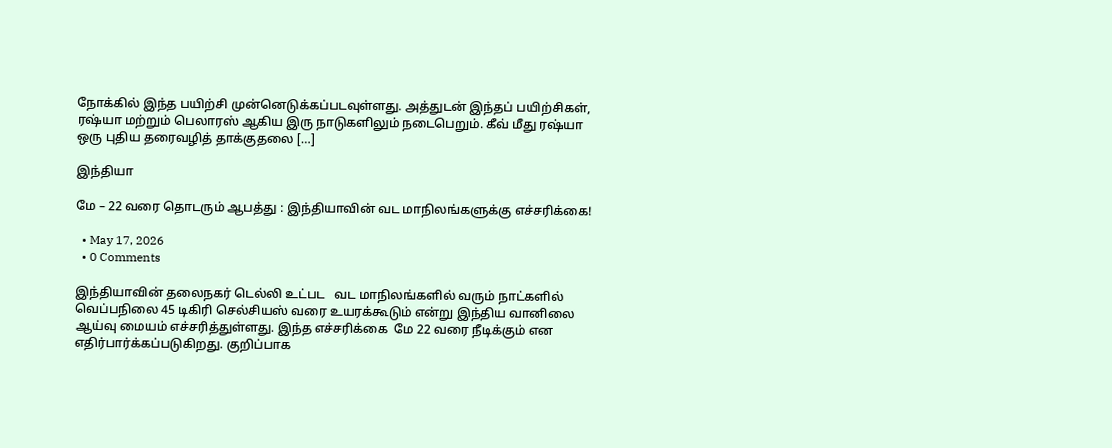நோக்கில் இந்த பயிற்சி முன்னெடுக்கப்படவுள்ளது. அத்துடன் இந்தப் பயிற்சிகள், ரஷ்யா மற்றும் பெலாரஸ் ஆகிய இரு நாடுகளிலும் நடைபெறும். கீவ் மீது ரஷ்யா ஒரு புதிய தரைவழித் தாக்குதலை […]

இந்தியா

மே – 22 வரை தொடரும் ஆபத்து : இந்தியாவின் வட மாநிலங்களுக்கு எச்சரிக்கை!

  • May 17, 2026
  • 0 Comments

இந்தியாவின் தலைநகர் டெல்லி உட்பட   வட மாநிலங்களில் வரும் நாட்களில் வெப்பநிலை 45 டிகிரி செல்சியஸ் வரை உயரக்கூடும் என்று இந்திய வானிலை ஆய்வு மையம் எச்சரித்துள்ளது. இந்த எச்சரிக்கை  மே 22 வரை நீடிக்கும் என எதிர்பார்க்கப்படுகிறது. குறிப்பாக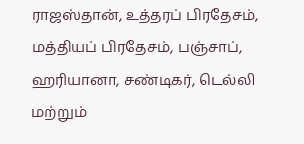ராஜஸ்தான், உத்தரப் பிரதேசம், மத்தியப் பிரதேசம், பஞ்சாப், ஹரியானா, சண்டிகர், டெல்லி மற்றும்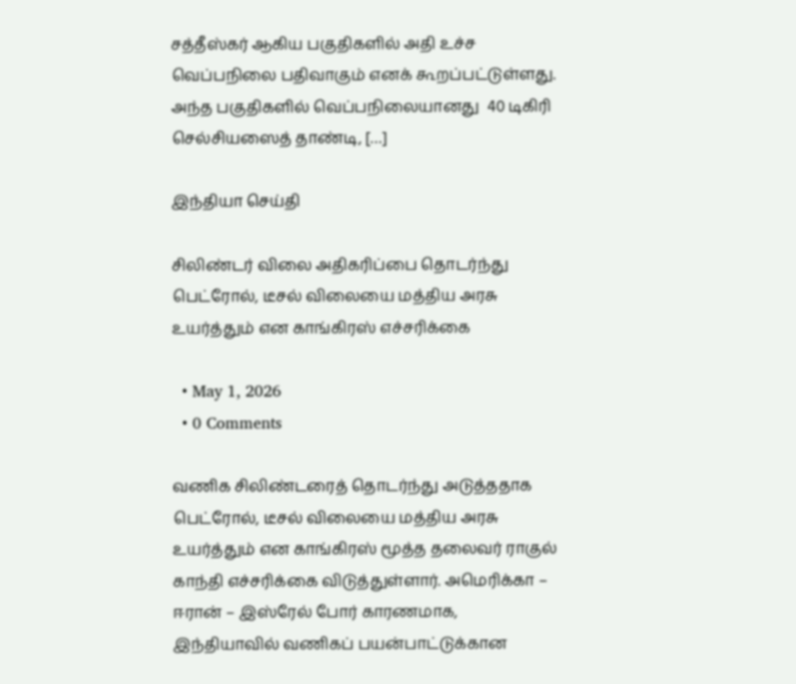சத்தீஸ்கர் ஆகிய பகுதிகளில் அதி உச்ச வெப்பநிலை பதிவாகும் எனக் கூறப்பட்டுள்ளது. அந்த பகுதிகளில் வெப்பநிலையானது  40 டிகிரி செல்சியஸைத் தாண்டி, […]

இந்தியா செய்தி

சிலிண்டர் விலை அதிகரிப்பை தொடர்ந்து பெட்ரோல், டீசல் விலையை மத்திய அரசு உயர்த்தும் என காங்கிரஸ் எச்சரிக்கை

  • May 1, 2026
  • 0 Comments

வணிக சிலிண்டரைத் தொடர்ந்து அடுத்ததாக பெட்ரோல், டீசல் விலையை மத்திய அரசு உயர்த்தும் என காங்கிரஸ் மூத்த தலைவர் ராகுல் காந்தி எச்சரிக்கை விடுத்துள்ளார். அமெரிக்கா – ஈரான் – இஸ்ரேல் போர் காரணமாக, இந்தியாவில் வணிகப் பயன்பாட்டுக்கான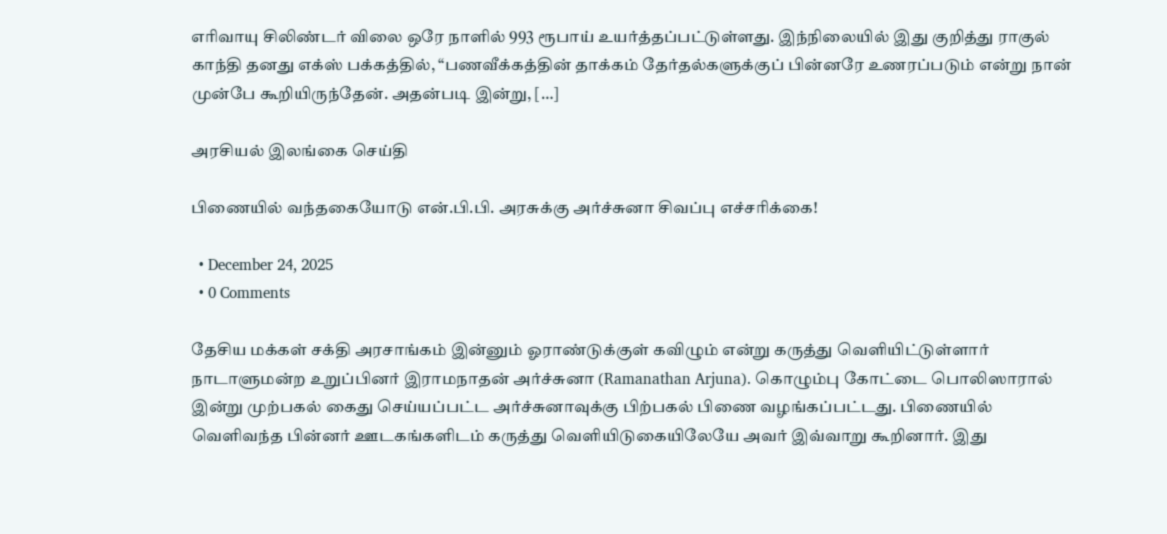எரிவாயு சிலிண்டர் விலை ஒரே நாளில் 993 ரூபாய் உயர்த்தப்பட்டுள்ளது. இந்நிலையில் இது குறித்து ராகுல் காந்தி தனது எக்ஸ் பக்கத்தில், “பணவீக்கத்தின் தாக்கம் தேர்தல்களுக்குப் பின்னரே உணரப்படும் என்று நான் முன்பே கூறியிருந்தேன். அதன்படி இன்று, […]

அரசியல் இலங்கை செய்தி

பிணையில் வந்தகையோடு என்.பி.பி. அரசுக்கு அர்ச்சுனா சிவப்பு எச்சரிக்கை!

  • December 24, 2025
  • 0 Comments

தேசிய மக்கள் சக்தி அரசாங்கம் இன்னும் ஓராண்டுக்குள் கவிழும் என்று கருத்து வெளியிட்டுள்ளார் நாடாளுமன்ற உறுப்பினர் இராமநாதன் அர்ச்சுனா (Ramanathan Arjuna). கொழும்பு கோட்டை பொலிஸாரால் இன்று முற்பகல் கைது செய்யப்பட்ட அர்ச்சுனாவுக்கு பிற்பகல் பிணை வழங்கப்பட்டது. பிணையில் வெளிவந்த பின்னர் ஊடகங்களிடம் கருத்து வெளியிடுகையிலேயே அவர் இவ்வாறு கூறினார். இது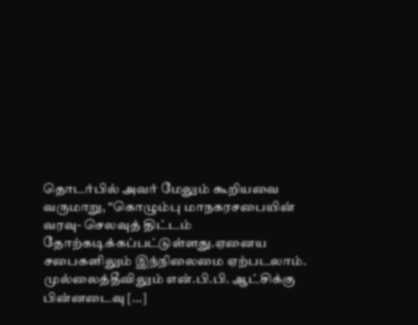தொடர்பில் அவர் மேலும் கூறியவை வருமாறு, “கொழும்பு மாநகரசபையின் வரவு- செலவுத் திட்டம் தோற்கடிக்கப்பட்டுள்ளது.ஏனைய சபைகளிலும் இந்நிலைமை ஏற்படலாம். முல்லைத்தீவிலும் என்.பி.பி. ஆட்சிக்கு பின்னடைவு […]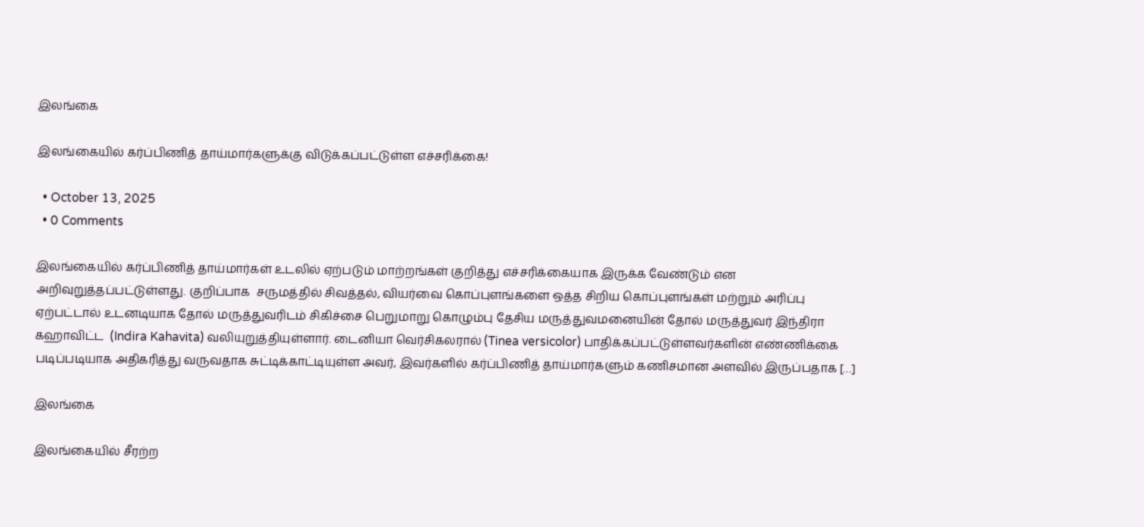இலங்கை

இலங்கையில் கர்ப்பிணித் தாய்மார்களுக்கு விடுக்கப்பட்டுள்ள எச்சரிக்கை!

  • October 13, 2025
  • 0 Comments

இலங்கையில் கர்ப்பிணித் தாய்மார்கள் உடலில் ஏற்படும் மாற்றங்கள் குறித்து எச்சரிக்கையாக இருக்க வேண்டும் என அறிவுறுத்தப்பட்டுள்ளது. குறிப்பாக  சருமத்தில் சிவத்தல், வியர்வை கொப்புளங்களை ஒத்த சிறிய கொப்புளங்கள் மற்றும் அரிப்பு ஏற்பட்டால் உடனடியாக தோல் மருத்துவரிடம் சிகிச்சை பெறுமாறு கொழும்பு தேசிய மருத்துவமனையின் தோல் மருத்துவர் இந்திரா கஹாவிட்ட  (Indira Kahavita) வலியுறுத்தியுள்ளார். டைனியா வெர்சிகலரால் (Tinea versicolor) பாதிக்கப்பட்டுள்ளவர்களின் எண்ணிக்கை படிப்படியாக அதிகரித்து வருவதாக சுட்டிக்காட்டியுள்ள அவர், இவர்களில் கர்ப்பிணித் தாய்மார்களும் கணிசமான அளவில் இருப்பதாக […]

இலங்கை

இலங்கையில் சீரற்ற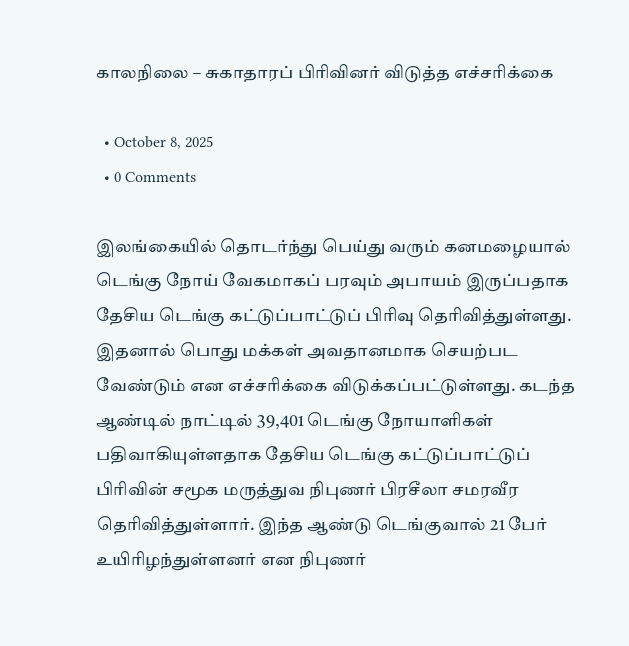காலநிலை – சுகாதாரப் பிரிவினர் விடுத்த எச்சரிக்கை

  • October 8, 2025
  • 0 Comments

இலங்கையில் தொடர்ந்து பெய்து வரும் கனமழையால் டெங்கு நோய் வேகமாகப் பரவும் அபாயம் இருப்பதாக தேசிய டெங்கு கட்டுப்பாட்டுப் பிரிவு தெரிவித்துள்ளது. இதனால் பொது மக்கள் அவதானமாக செயற்பட வேண்டும் என எச்சரிக்கை விடுக்கப்பட்டுள்ளது. கடந்த ஆண்டில் நாட்டில் 39,401 டெங்கு நோயாளிகள் பதிவாகியுள்ளதாக தேசிய டெங்கு கட்டுப்பாட்டுப் பிரிவின் சமூக மருத்துவ நிபுணர் பிரசீலா சமரவீர தெரிவித்துள்ளார். இந்த ஆண்டு டெங்குவால் 21 பேர் உயிரிழந்துள்ளனர் என நிபுணர்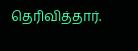தெரிவித்தார்.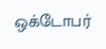ஒக்டோபர்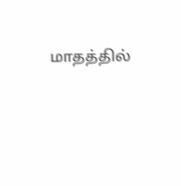மாதத்தில்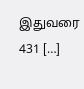இதுவரை 431 […]